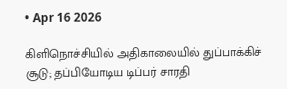• Apr 16 2026

கிளிநொச்சியில் அதிகாலையில் துப்பாக்கிச் சூடு; தப்பியோடிய டிப்பர் சாரதி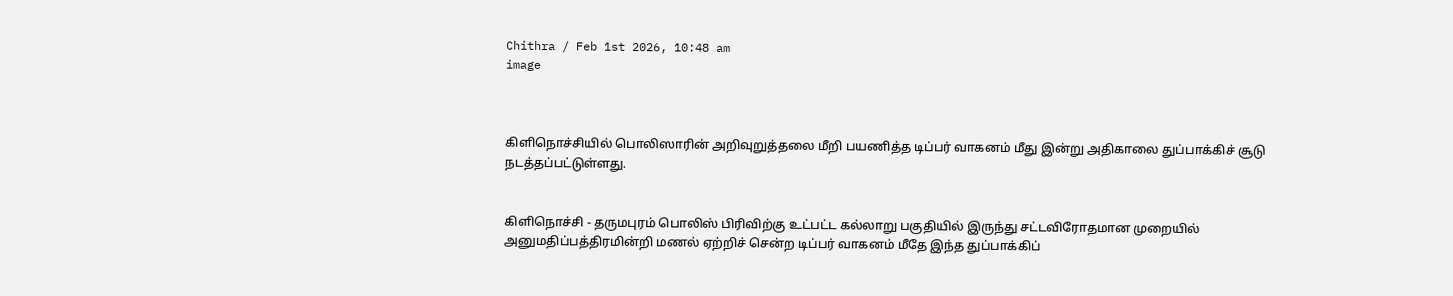Chithra / Feb 1st 2026, 10:48 am
image



கிளிநொச்சியில் பொலிஸாரின் அறிவுறுத்தலை மீறி பயணித்த டிப்பர் வாகனம் மீது இன்று அதிகாலை துப்பாக்கிச் சூடு நடத்தப்பட்டுள்ளது.


கிளிநொச்சி - தருமபுரம் பொலிஸ் பிரிவிற்கு உட்பட்ட கல்லாறு பகுதியில் இருந்து சட்டவிரோதமான முறையில் அனுமதிப்பத்திரமின்றி மணல் ஏற்றிச் சென்ற டிப்பர் வாகனம் மீதே இந்த துப்பாக்கிப்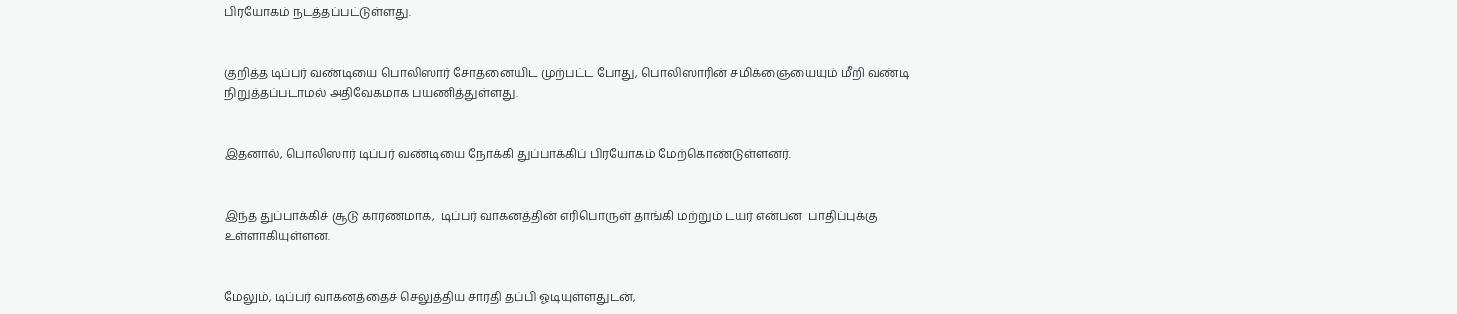பிரயோகம் நடத்தப்பட்டுள்ளது.


குறித்த டிப்பர் வண்டியை பொலிஸார் சோதனையிட முற்பட்ட போது, பொலிஸாரின் சமிக்ஞையையும் மீறி வண்டி நிறுத்தப்படாமல் அதிவேகமாக பயணித்துள்ளது.


இதனால், பொலிஸார் டிப்பர் வண்டியை நோக்கி துப்பாக்கிப் பிரயோகம் மேற்கொண்டுள்ளனர்.


இந்த துப்பாக்கிச் சூடு காரணமாக,  டிப்பர் வாகனத்தின் எரிபொருள் தாங்கி மற்றும் டயர் என்பன  பாதிப்புக்கு உள்ளாகியுள்ளன.


மேலும், டிப்பர் வாகனத்தைச் செலுத்திய சாரதி தப்பி ஓடியுள்ளதுடன்,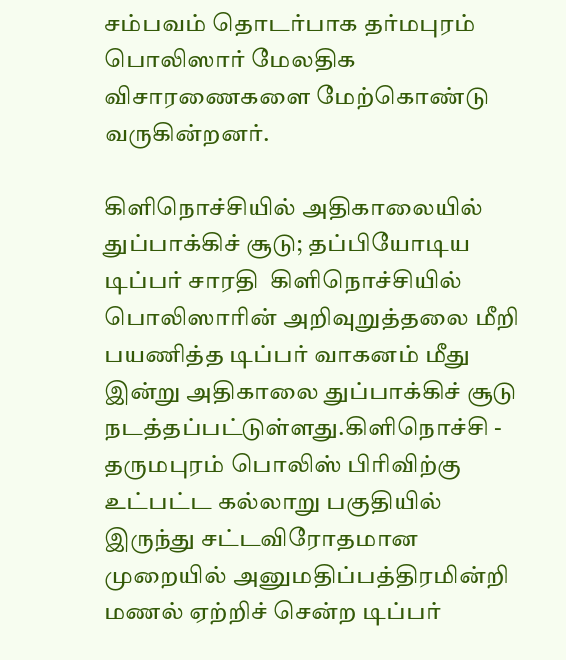சம்பவம் தொடர்பாக தர்மபுரம் பொலிஸார் மேலதிக விசாரணைகளை மேற்கொண்டு வருகின்றனர்.

கிளிநொச்சியில் அதிகாலையில் துப்பாக்கிச் சூடு; தப்பியோடிய டிப்பர் சாரதி  கிளிநொச்சியில் பொலிஸாரின் அறிவுறுத்தலை மீறி பயணித்த டிப்பர் வாகனம் மீது இன்று அதிகாலை துப்பாக்கிச் சூடு நடத்தப்பட்டுள்ளது.கிளிநொச்சி - தருமபுரம் பொலிஸ் பிரிவிற்கு உட்பட்ட கல்லாறு பகுதியில் இருந்து சட்டவிரோதமான முறையில் அனுமதிப்பத்திரமின்றி மணல் ஏற்றிச் சென்ற டிப்பர்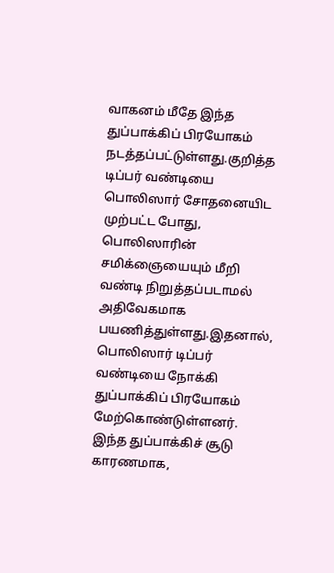வாகனம் மீதே இந்த துப்பாக்கிப் பிரயோகம் நடத்தப்பட்டுள்ளது.குறித்த டிப்பர் வண்டியை பொலிஸார் சோதனையிட முற்பட்ட போது, பொலிஸாரின் சமிக்ஞையையும் மீறி வண்டி நிறுத்தப்படாமல் அதிவேகமாக பயணித்துள்ளது.இதனால், பொலிஸார் டிப்பர் வண்டியை நோக்கி துப்பாக்கிப் பிரயோகம் மேற்கொண்டுள்ளனர். இந்த துப்பாக்கிச் சூடு காரணமாக,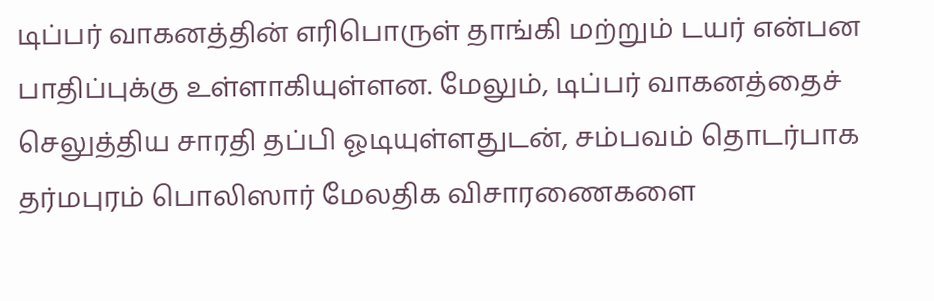டிப்பர் வாகனத்தின் எரிபொருள் தாங்கி மற்றும் டயர் என்பன  பாதிப்புக்கு உள்ளாகியுள்ளன. மேலும், டிப்பர் வாகனத்தைச் செலுத்திய சாரதி தப்பி ஓடியுள்ளதுடன், சம்பவம் தொடர்பாக தர்மபுரம் பொலிஸார் மேலதிக விசாரணைகளை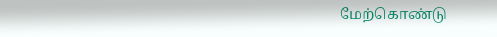மேற்கொண்டு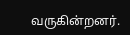வருகின்றனர்.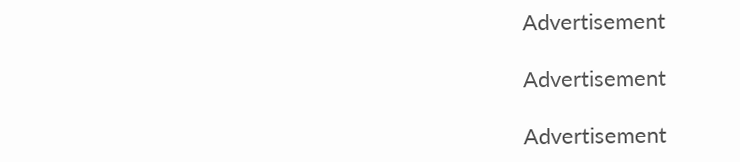Advertisement

Advertisement

Advertisement